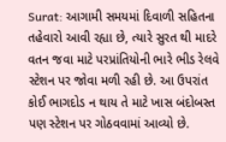Surat: આગામી સમયમાં દિવાળી સહિતના તહેવારો આવી રહ્યા છે, ત્યારે સુરત થી માદરે વતન જવા માટે પરપ્રાંતિયોની ભારે ભીડ રેલવે સ્ટેશન પર જોવા મળી રહી છે. આ ઉપરાંત કોઈ ભાગદોડ ન થાય તે માટે ખાસ બંદોબસ્ત પણ સ્ટેશન પર ગોઠવવામાં આવ્યો છે.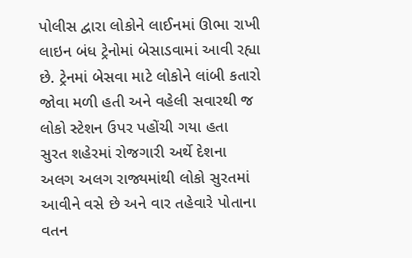પોલીસ દ્વારા લોકોને લાઈનમાં ઊભા રાખી લાઇન બંધ ટ્રેનોમાં બેસાડવામાં આવી રહ્યા છે. ટ્રેનમાં બેસવા માટે લોકોને લાંબી કતારો જોવા મળી હતી અને વહેલી સવારથી જ લોકો સ્ટેશન ઉપર પહોંચી ગયા હતા
સુરત શહેરમાં રોજગારી અર્થે દેશના અલગ અલગ રાજ્યમાંથી લોકો સુરતમાં આવીને વસે છે અને વાર તહેવારે પોતાના વતન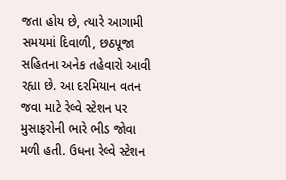જતા હોય છે, ત્યારે આગામી સમયમાં દિવાળી, છઠપૂજા સહિતના અનેક તહેવારો આવી રહ્યા છે. આ દરમિયાન વતન જવા માટે રેલ્વે સ્ટેશન પર મુસાફરોની ભારે ભીડ જોવા મળી હતી. ઉધના રેલ્વે સ્ટેશન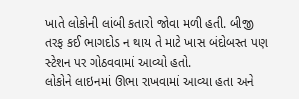ખાતે લોકોની લાંબી કતારો જોવા મળી હતી. બીજી તરફ કઈ ભાગદોડ ન થાય તે માટે ખાસ બંદોબસ્ત પણ સ્ટેશન પર ગોઠવવામાં આવ્યો હતો.
લોકોને લાઇનમાં ઊભા રાખવામાં આવ્યા હતા અને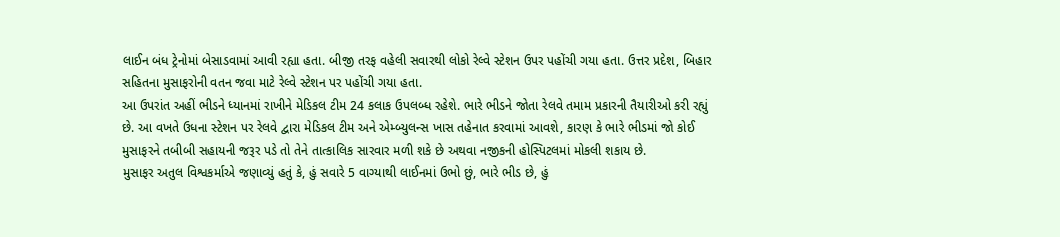લાઈન બંધ ટ્રેનોમાં બેસાડવામાં આવી રહ્યા હતા. બીજી તરફ વહેલી સવારથી લોકો રેલ્વે સ્ટેશન ઉપર પહોંચી ગયા હતા. ઉત્તર પ્રદેશ, બિહાર સહિતના મુસાફરોની વતન જવા માટે રેલ્વે સ્ટેશન પર પહોંચી ગયા હતા.
આ ઉપરાંત અહીં ભીડને ધ્યાનમાં રાખીને મેડિકલ ટીમ 24 કલાક ઉપલબ્ધ રહેશે. ભારે ભીડને જોતા રેલવે તમામ પ્રકારની તૈયારીઓ કરી રહ્યું છે. આ વખતે ઉધના સ્ટેશન પર રેલવે દ્વારા મેડિકલ ટીમ અને એમ્બ્યુલન્સ ખાસ તહેનાત કરવામાં આવશે, કારણ કે ભારે ભીડમાં જો કોઈ મુસાફરને તબીબી સહાયની જરૂર પડે તો તેને તાત્કાલિક સારવાર મળી શકે છે અથવા નજીકની હોસ્પિટલમાં મોકલી શકાય છે.
મુસાફર અતુલ વિશ્વકર્માએ જણાવ્યું હતું કે, હું સવારે 5 વાગ્યાથી લાઈનમાં ઉભો છું, ભારે ભીડ છે, હું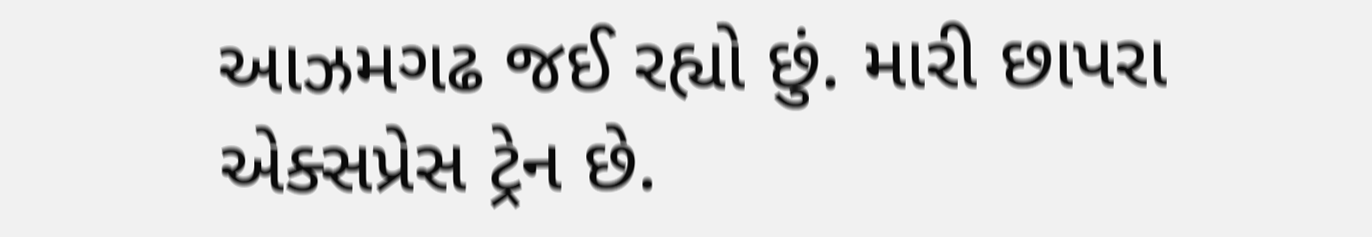આઝમગઢ જઈ રહ્યો છું. મારી છાપરા એક્સપ્રેસ ટ્રેન છે.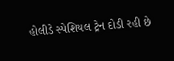હોલીડે સ્પેશિયલ ટ્રેન દોડી રહી છે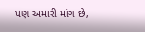પણ અમારી માંગ છે,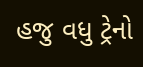હજુ વધુ ટ્રેનો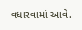વધારવામાં આવે.